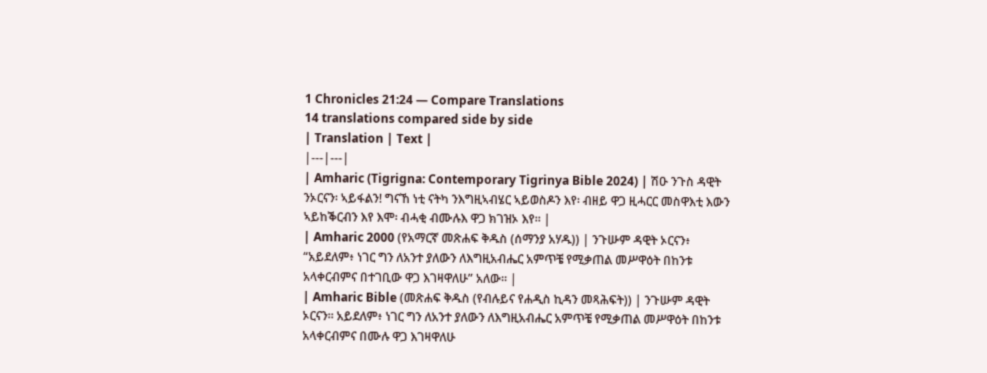1 Chronicles 21:24 — Compare Translations
14 translations compared side by side
| Translation | Text |
|---|---|
| Amharic (Tigrigna: Contemporary Tigrinya Bible 2024) | ሽዑ ንጉስ ዳዊት ንኦርናን፡ ኣይፋልን! ግናኸ ነቲ ናትካ ንእግዚኣብሄር ኣይወስዶን እየ፡ ብዘይ ዋጋ ዚሓርር መስዋእቲ እውን ኣይከቕርብን እየ እሞ፡ ብሓቂ ብሙሉእ ዋጋ ክገዝኦ እየ። |
| Amharic 2000 (የአማርኛ መጽሐፍ ቅዱስ (ሰማንያ አሃዱ)) | ንጉሡም ዳዊት ኦርናን፥ “አይደለም፥ ነገር ግን ለአንተ ያለውን ለእግዚአብሔር አምጥቼ የሚቃጠል መሥዋዕት በከንቱ አላቀርብምና በተገቢው ዋጋ እገዛዋለሁ” አለው። |
| Amharic Bible (መጽሐፍ ቅዱስ (የብሉይና የሐዲስ ኪዳን መጻሕፍት)) | ንጉሡም ዳዊት ኦርናን። አይደለም፥ ነገር ግን ለአንተ ያለውን ለእግዚአብሔር አምጥቼ የሚቃጠል መሥዋዕት በከንቱ አላቀርብምና በሙሉ ዋጋ እገዛዋለሁ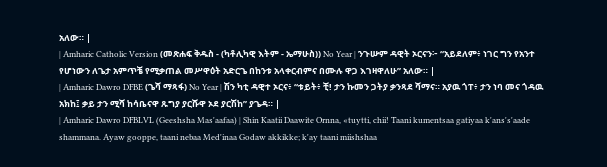አለው። |
| Amharic Catholic Version (መጽሐፍ ቅዱስ - (ካቶሊካዊ እትም - ኤማሁስ)) No Year | ንጉሡም ዳዊት ኦርናን፦ “አይደለም፥ ነገር ግን የአንተ የሆነውን ለጌታ አምጥቼ የሚቃጠል መሥዋዕት አድርጌ በከንቱ አላቀርብምና በሙሉ ዋጋ እገዛዋለሁ” አለው። |
| Amharic Dawro DFBE (ጌሻ ማጻፋ) No Year | ሽን ካቲ ዳዊተ ኦርና፥ “ቱይት፥ ቺ! ታን ኩመን ጋትያ ቃንጻደ ሻማና። አያዉ ጎፐ፥ ታን ነባ መና ጎዳዉ አክከ፤ ቃይ ታን ሚሻ ከሳቤናዋ ጹግያ ያርሹዋ ኦደ ያርሽከ” ያጌዳ። |
| Amharic Dawro DFBLVL (Geeshsha Mas'aafaa) | Shin Kaatii Daawite Ornna, «tuytti, chii! Taani kumentsaa gatiyaa k'ans's'aade shammana. Ayaw gooppe, taani nebaa Med'inaa Godaw akkikke; k'ay taani miishshaa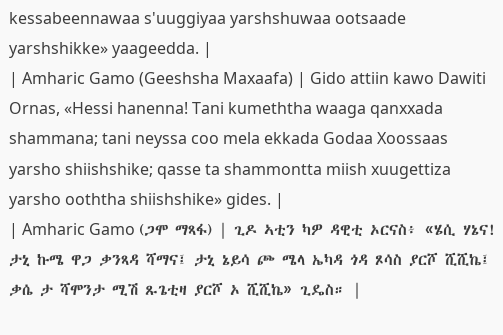kessabeennawaa s'uuggiyaa yarshshuwaa ootsaade yarshshikke» yaageedda. |
| Amharic Gamo (Geeshsha Maxaafa) | Gido attiin kawo Dawiti Ornas, «Hessi hanenna! Tani kumeththa waaga qanxxada shammana; tani neyssa coo mela ekkada Godaa Xoossaas yarsho shiishshike; qasse ta shammontta miish xuugettiza yarsho ooththa shiishshike» gides. |
| Amharic Gamo (ጋሞ ማጻፋ) | ጊዶ ኣቲን ካዎ ዳዊቲ ኦርናስ፥ «ሄሲ ሃኔና! ታኒ ኩሜ ዋጋ ቃንጻዳ ሻማና፤ ታኒ ኔይሳ ጮ ሜላ ኤካዳ ጎዳ ጾሳስ ያርሾ ሺሺኬ፤ ቃሴ ታ ሻሞንታ ሚሽ ጹጌቲዛ ያርሾ ኦ ሺሺኬ» ጊዴስ። |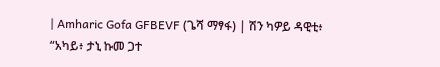| Amharic Gofa GFBEVF (ጌሻ ማፃፋ) | ሽን ካዎይ ዳዊቲ፥ “አካይ፥ ታኒ ኩመ ጋተ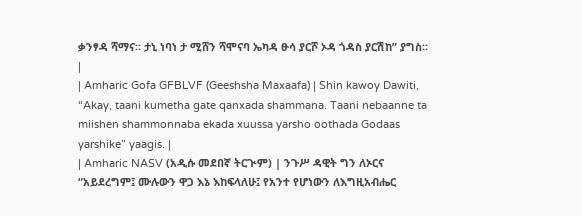ቃንፃዳ ሻማና። ታኒ ነባነ ታ ሚሸን ሻሞናባ ኤካዳ ፁሳ ያርሾ ኦዳ ጎዳስ ያርሽከ” ያግስ። |
| Amharic Gofa GFBLVF (Geeshsha Maxaafa) | Shin kawoy Dawiti, “Akay, taani kumetha gate qanxada shammana. Taani nebaanne ta miishen shammonnaba ekada xuussa yarsho oothada Godaas yarshike” yaagis. |
| Amharic NASV (አዲሱ መደበኛ ትርጒም) | ንጉሥ ዳዊት ግን ለኦርና “አይደረግም፤ ሙሉውን ዋጋ እኔ እከፍላለሁ፤ የአንተ የሆነውን ለእግዚአብሔር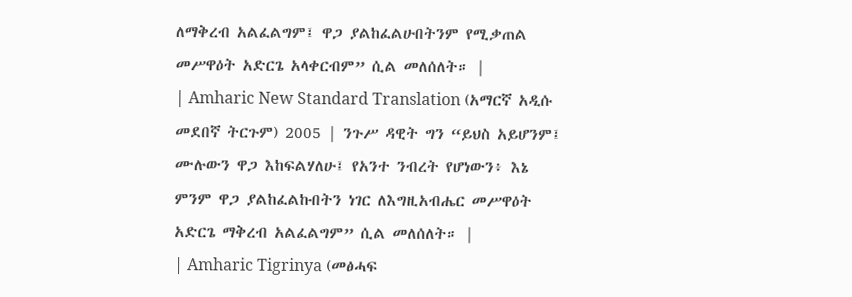ለማቅረብ አልፈልግም፤ ዋጋ ያልከፈልሁበትንም የሚቃጠል መሥዋዕት አድርጌ አላቀርብም” ሲል መለሰለት። |
| Amharic New Standard Translation (አማርኛ አዲሱ መደበኛ ትርጉም) 2005 | ንጉሥ ዳዊት ግን “ይህስ አይሆንም፤ ሙሉውን ዋጋ እከፍልሃለሁ፤ የአንተ ንብረት የሆነውን፥ እኔ ምንም ዋጋ ያልከፈልኩበትን ነገር ለእግዚአብሔር መሥዋዕት አድርጌ ማቅረብ አልፈልግም” ሲል መለሰለት። |
| Amharic Tigrinya (መፅሓፍ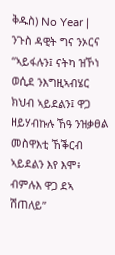ቅዱስ) No Year | ንጉስ ዳዊት ግና ንኦርና “ኣይፋሉን፤ ናትካ ዝኾነ ወሲደ ንእግዚኣብሄር ክህብ ኣይደልን፤ ዋጋ ዘይሃብኩሉ ኸዓ ንዝቃፀል መስዋእቲ ኸቕርብ ኣይደልን እየ እሞ፥ ብምሉእ ዋጋ ደኣ ሽጠለይ”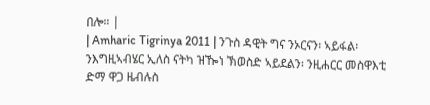በሎ። |
| Amharic Tigrinya 2011 | ንጉስ ዳዊት ግና ንኦርናን፡ ኣይፋል፡ ንእግዚኣብሄር ኢለስ ናትካ ዝዀነ ኽወስድ ኣይደልን፡ ንዚሐርር መስዋእቲ ድማ ዋጋ ዜብሉስ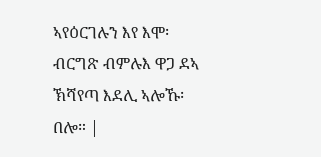ኣየዕርገሉን እየ እሞ፡ ብርግጽ ብምሉእ ዋጋ ደኣ ኽሻየጣ እደሊ ኣሎኹ፡ በሎ። |